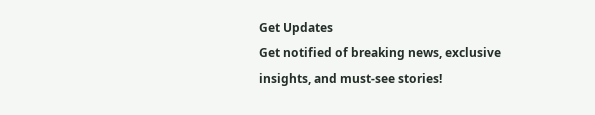Get Updates
Get notified of breaking news, exclusive insights, and must-see stories!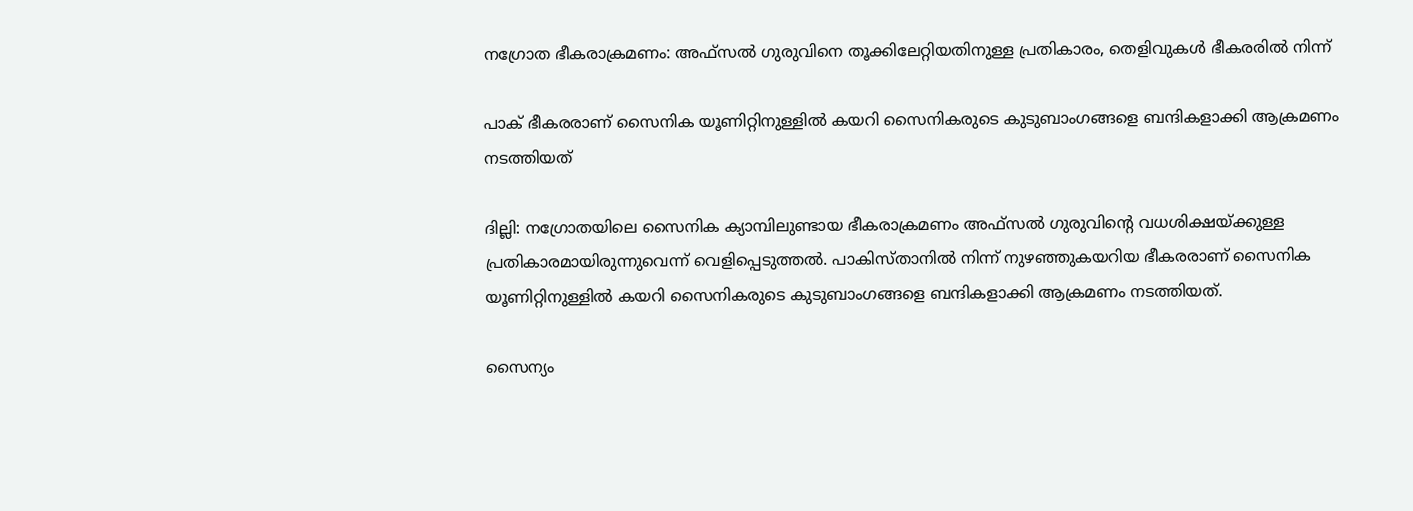നഗ്രോത ഭീകരാക്രമണം: അഫ്‌സല്‍ ഗുരുവിനെ തൂക്കിലേറ്റിയതിനുള്ള പ്രതികാരം, തെളിവുകള്‍ ഭീകരരില്‍ നിന്ന്

പാക് ഭീകരരാണ് സൈനിക യൂണിറ്റിനുള്ളില്‍ കയറി സൈനികരുടെ കുടുബാംഗങ്ങളെ ബന്ദികളാക്കി ആക്രമണം നടത്തിയത്

ദില്ലി: നഗ്രോതയിലെ സൈനിക ക്യാമ്പിലുണ്ടായ ഭീകരാക്രമണം അഫ്‌സല്‍ ഗുരുവിന്റെ വധശിക്ഷയ്ക്കുള്ള പ്രതികാരമായിരുന്നുവെന്ന് വെളിപ്പെടുത്തല്‍. പാകിസ്താനില്‍ നിന്ന് നുഴഞ്ഞുകയറിയ ഭീകരരാണ് സൈനിക യൂണിറ്റിനുള്ളില്‍ കയറി സൈനികരുടെ കുടുബാംഗങ്ങളെ ബന്ദികളാക്കി ആക്രമണം നടത്തിയത്.

സൈന്യം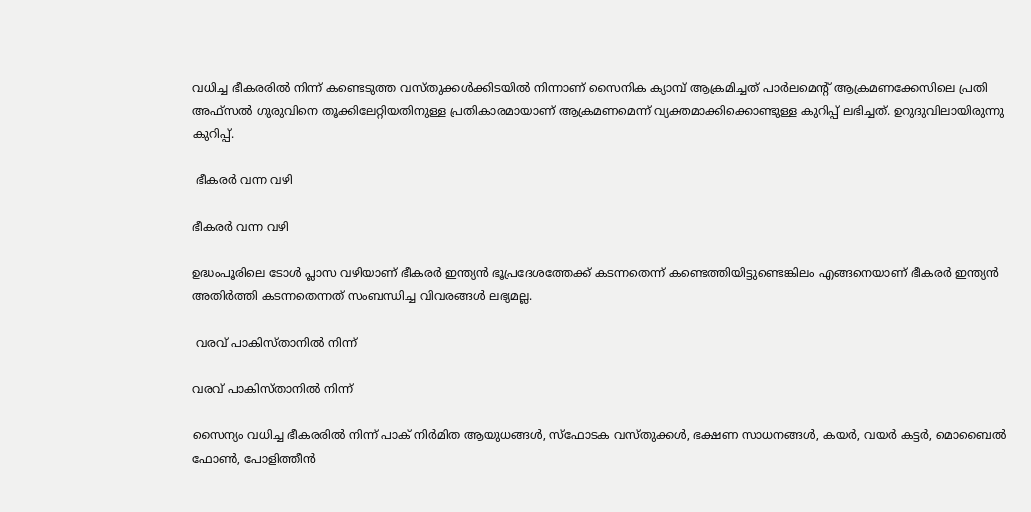വധിച്ച ഭീകരരില്‍ നിന്ന് കണ്ടെടുത്ത വസ്തുക്കള്‍ക്കിടയില്‍ നിന്നാണ് സൈനിക ക്യാമ്പ് ആക്രമിച്ചത് പാര്‍ലമെന്റ് ആക്രമണക്കേസിലെ പ്രതി അഫ്‌സല്‍ ഗുരുവിനെ തൂക്കിലേറ്റിയതിനുള്ള പ്രതികാരമായാണ് ആക്രമണമെന്ന് വ്യക്തമാക്കിക്കൊണ്ടുള്ള കുറിപ്പ് ലഭിച്ചത്. ഉറുദുവിലായിരുന്നു കുറിപ്പ്.

 ഭീകരര്‍ വന്ന വഴി

ഭീകരര്‍ വന്ന വഴി

ഉദ്ധംപൂരിലെ ടോള്‍ പ്ലാസ വഴിയാണ് ഭീകരര്‍ ഇന്ത്യന്‍ ഭൂപ്രദേശത്തേക്ക് കടന്നതെന്ന് കണ്ടെത്തിയിട്ടുണ്ടെങ്കിലം എങ്ങനെയാണ് ഭീകരര്‍ ഇന്ത്യന്‍ അതിര്‍ത്തി കടന്നതെന്നത് സംബന്ധിച്ച വിവരങ്ങള്‍ ലഭ്യമല്ല.

 വരവ് പാകിസ്താനില്‍ നിന്ന്

വരവ് പാകിസ്താനില്‍ നിന്ന്

സൈന്യം വധിച്ച ഭീകരരില്‍ നിന്ന് പാക് നിര്‍മിത ആയുധങ്ങള്‍, സ്‌ഫോടക വസ്തുക്കള്‍, ഭക്ഷണ സാധനങ്ങള്‍, കയര്‍, വയര്‍ കട്ടര്‍, മൊബൈല്‍ ഫോണ്‍, പോളിത്തീന്‍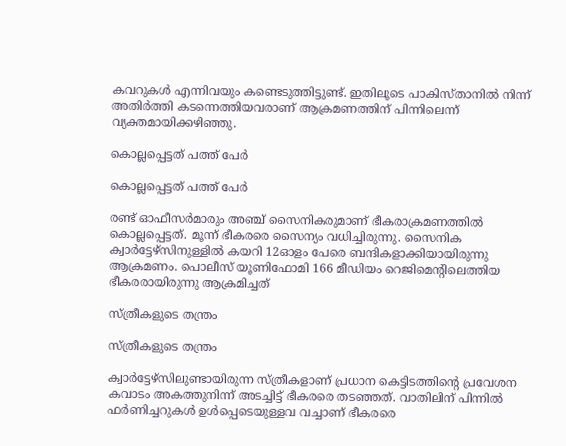കവറുകള്‍ എന്നിവയും കണ്ടെടുത്തിട്ടുണ്ട്. ഇതിലൂടെ പാകിസ്താനില്‍ നിന്ന് അതിര്‍ത്തി കടന്നെത്തിയവരാണ് ആക്രമണത്തിന് പിന്നിലെന്ന് വ്യക്തമായിക്കഴിഞ്ഞു.

കൊല്ലപ്പെട്ടത് പത്ത് പേര്‍

കൊല്ലപ്പെട്ടത് പത്ത് പേര്‍

രണ്ട് ഓഫീസര്‍മാരും അഞ്ച് സൈനികരുമാണ് ഭീകരാക്രമണത്തില്‍ കൊല്ലപ്പെട്ടത്. മൂന്ന് ഭീകരരെ സൈന്യം വധിച്ചിരുന്നു. സൈനിക ക്വാര്‍ട്ടേഴ്‌സിനുള്ളില്‍ കയറി 12ഓളം പേരെ ബന്ദികളാക്കിയായിരുന്നു ആക്രമണം. പൊലീസ് യൂണിഫോമി 166 മീഡിയം റെജിമെന്റിലെത്തിയ ഭീകരരായിരുന്നു ആക്രമിച്ചത്

സ്ത്രീകളുടെ തന്ത്രം

സ്ത്രീകളുടെ തന്ത്രം

ക്വാര്‍ട്ടേഴ്‌സിലുണ്ടായിരുന്ന സ്ത്രീകളാണ് പ്രധാന കെട്ടിടത്തിന്റെ പ്രവേശന കവാടം അകത്തുനിന്ന് അടച്ചിട്ട് ഭീകരരെ തടഞ്ഞത്. വാതിലിന് പിന്നില്‍ ഫര്‍ണിച്ചറുകള്‍ ഉള്‍പ്പെടെയുള്ളവ വച്ചാണ് ഭീകരരെ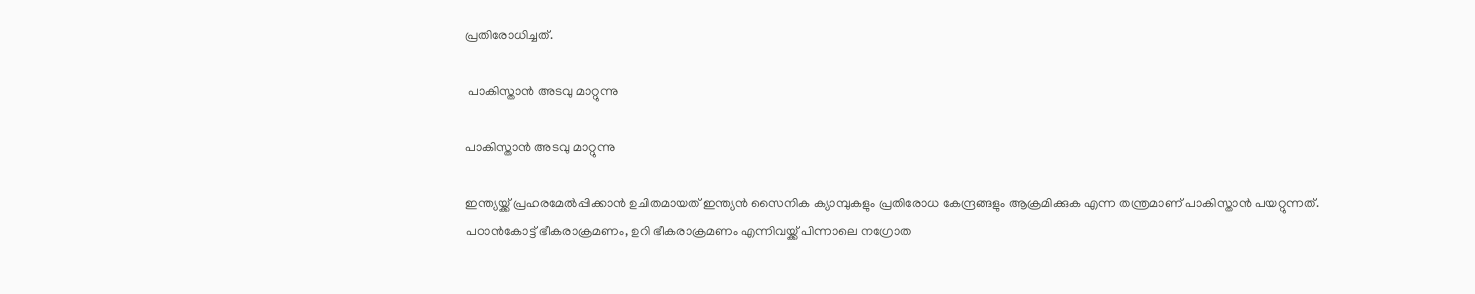പ്രതിരോധിച്ചത്.

 പാകിസ്താന്‍ അടവു മാറ്റുന്നു

പാകിസ്താന്‍ അടവു മാറ്റുന്നു

ഇന്ത്യയ്ക്ക് പ്രഹരമേല്‍പ്പിക്കാന്‍ ഉചിതമായത് ഇന്ത്യന്‍ സൈനിക ക്യാമ്പുകളും പ്രതിരോധ കേന്ദ്രങ്ങളും ആക്രമിക്കുക എന്ന തന്ത്രമാണ് പാകിസ്താന്‍ പയറ്റുന്നത്. പഠാന്‍കോട്ട് ഭീകരാക്രമണം, ഉറി ഭീകരാക്രമണം എന്നിവയ്ക്ക് പിന്നാലെ നഗ്രോത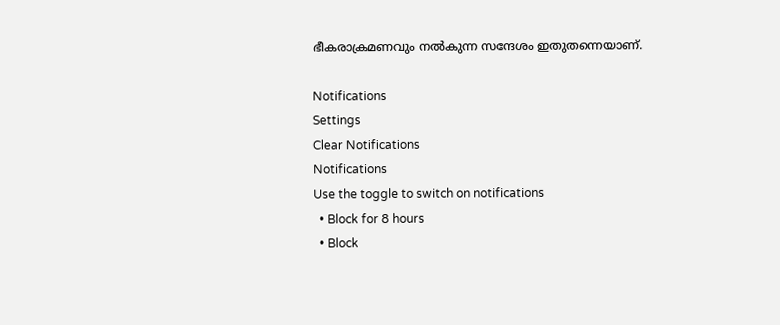ഭീകരാക്രമണവും നല്‍കുന്ന സന്ദേശം ഇതുതന്നെയാണ്.

Notifications
Settings
Clear Notifications
Notifications
Use the toggle to switch on notifications
  • Block for 8 hours
  • Block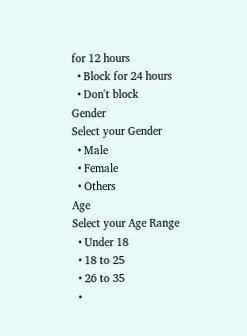for 12 hours
  • Block for 24 hours
  • Don't block
Gender
Select your Gender
  • Male
  • Female
  • Others
Age
Select your Age Range
  • Under 18
  • 18 to 25
  • 26 to 35
  •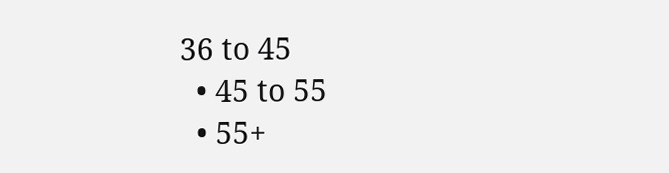36 to 45
  • 45 to 55
  • 55+